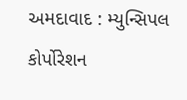અમદાવાદ : મ્યુન્સિપલ કોર્પોરેશન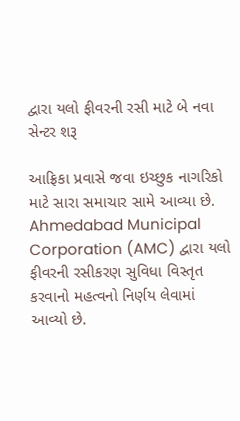દ્વારા યલો ફીવરની રસી માટે બે નવા સેન્ટર શરૂ

આફ્રિકા પ્રવાસે જવા ઇચ્છુક નાગરિકો માટે સારા સમાચાર સામે આવ્યા છે. Ahmedabad Municipal Corporation (AMC) દ્વારા યલો ફીવરની રસીકરણ સુવિધા વિસ્તૃત કરવાનો મહત્વનો નિર્ણય લેવામાં આવ્યો છે.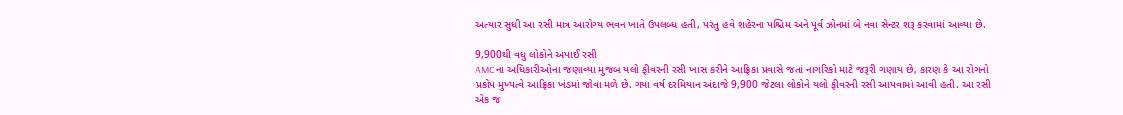અત્યાર સુધી આ રસી માત્ર આરોગ્ય ભવન ખાતે ઉપલબ્ધ હતી, પરંતુ હવે શહેરના પશ્ચિમ અને પૂર્વ ઝોનમાં બે નવા સેન્ટર શરૂ કરવામાં આવ્યા છે.

9,900થી વધુ લોકોને અપાઈ રસી
AMCના અધિકારીઓના જણાવ્યા મુજબ યલો ફીવરની રસી ખાસ કરીને આફ્રિકા પ્રવાસે જતાં નાગરિકો માટે જરૂરી ગણાય છે, કારણ કે આ રોગનો પ્રકોપ મુખ્યત્વે આફ્રિકા ખંડમાં જોવા મળે છે. ગયા વર્ષ દરમિયાન અંદાજે 9,900 જેટલા લોકોને યલો ફીવરની રસી આપવામાં આવી હતી. આ રસી એક જ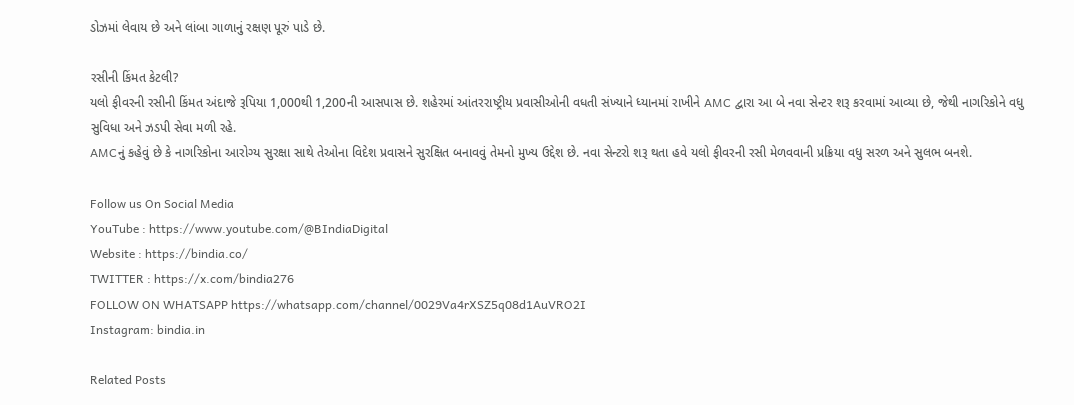ડોઝમાં લેવાય છે અને લાંબા ગાળાનું રક્ષણ પૂરું પાડે છે.

રસીની કિંમત કેટલી?
યલો ફીવરની રસીની કિંમત અંદાજે રૂપિયા 1,000થી 1,200ની આસપાસ છે. શહેરમાં આંતરરાષ્ટ્રીય પ્રવાસીઓની વધતી સંખ્યાને ધ્યાનમાં રાખીને AMC દ્વારા આ બે નવા સેન્ટર શરૂ કરવામાં આવ્યા છે, જેથી નાગરિકોને વધુ સુવિધા અને ઝડપી સેવા મળી રહે.
AMCનું કહેવું છે કે નાગરિકોના આરોગ્ય સુરક્ષા સાથે તેઓના વિદેશ પ્રવાસને સુરક્ષિત બનાવવું તેમનો મુખ્ય ઉદ્દેશ છે. નવા સેન્ટરો શરૂ થતા હવે યલો ફીવરની રસી મેળવવાની પ્રક્રિયા વધુ સરળ અને સુલભ બનશે.

Follow us On Social Media
YouTube : https://www.youtube.com/@BIndiaDigital
Website : https://bindia.co/
TWITTER : https://x.com/bindia276
FOLLOW ON WHATSAPP https://whatsapp.com/channel/0029Va4rXSZ5q08d1AuVRO2I
Instagram: bindia.in

Related Posts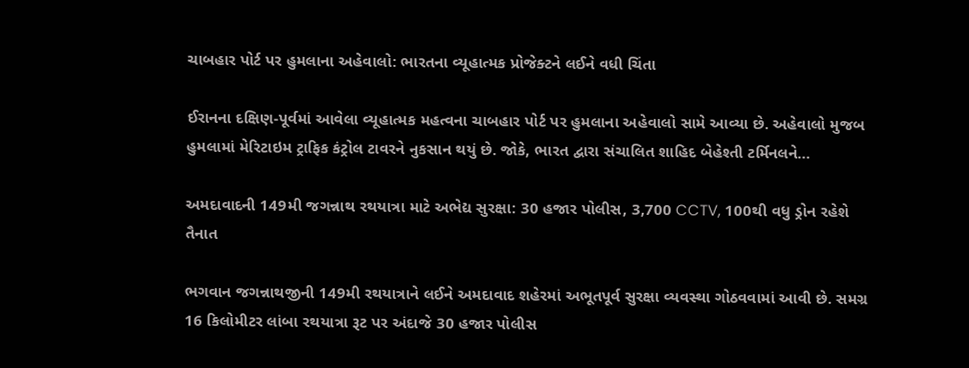ચાબહાર પોર્ટ પર હુમલાના અહેવાલો: ભારતના વ્યૂહાત્મક પ્રોજેક્ટને લઈને વધી ચિંતા

ઈરાનના દક્ષિણ-પૂર્વમાં આવેલા વ્યૂહાત્મક મહત્વના ચાબહાર પોર્ટ પર હુમલાના અહેવાલો સામે આવ્યા છે. અહેવાલો મુજબ હુમલામાં મેરિટાઇમ ટ્રાફિક કંટ્રોલ ટાવરને નુકસાન થયું છે. જોકે, ભારત દ્વારા સંચાલિત શાહિદ બેહેશ્તી ટર્મિનલને…

અમદાવાદની 149મી જગન્નાથ રથયાત્રા માટે અભેદ્ય સુરક્ષા: 30 હજાર પોલીસ, 3,700 CCTV, 100થી વધુ ડ્રોન રહેશે તૈનાત

ભગવાન જગન્નાથજીની 149મી રથયાત્રાને લઈને અમદાવાદ શહેરમાં અભૂતપૂર્વ સુરક્ષા વ્યવસ્થા ગોઠવવામાં આવી છે. સમગ્ર 16 કિલોમીટર લાંબા રથયાત્રા રૂટ પર અંદાજે 30 હજાર પોલીસ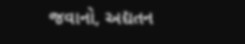જવાનો, અદ્યતન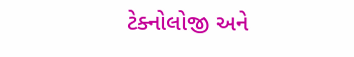ટેક્નોલોજી અને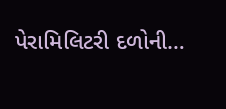પેરામિલિટરી દળોની…